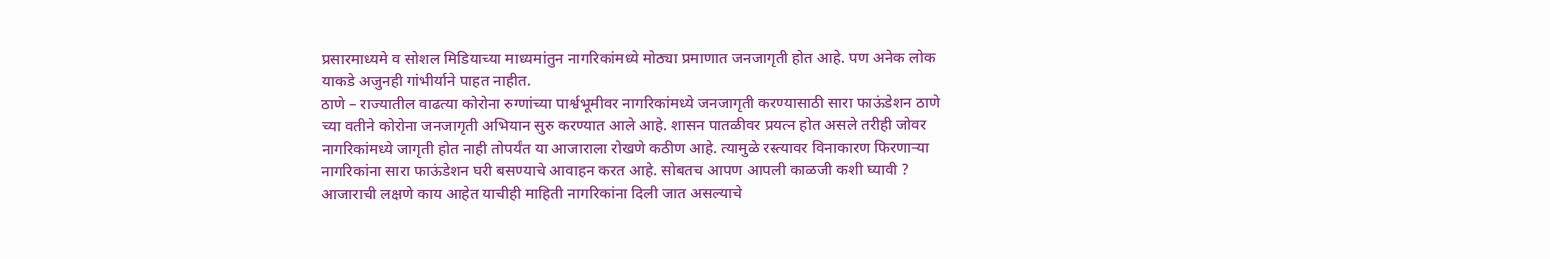प्रसारमाध्यमे व सोशल मिडियाच्या माध्यमांतुन नागरिकांमध्ये मोठ्या प्रमाणात जनजागृती होत आहे. पण अनेक लोक याकडे अजुनही गांभीर्याने पाहत नाहीत.
ठाणे – राज्यातील वाढत्या कोरोना रुग्णांच्या पार्श्वभूमीवर नागरिकांमध्ये जनजागृती करण्यासाठी सारा फाऊंडेशन ठाणे च्या वतीने कोरोना जनजागृती अभियान सुरु करण्यात आले आहे. शासन पातळीवर प्रयत्न होत असले तरीही जोवर नागरिकांमध्ये जागृती होत नाही तोपर्यंत या आजाराला रोखणे कठीण आहे. त्यामुळे रस्त्यावर विनाकारण फिरणाऱ्या नागरिकांना सारा फाऊंडेशन घरी बसण्याचे आवाहन करत आहे. सोबतच आपण आपली काळजी कशी घ्यावी ? आजाराची लक्षणे काय आहेत याचीही माहिती नागरिकांना दिली जात असल्याचे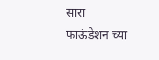सारा फाऊंडेशन च्या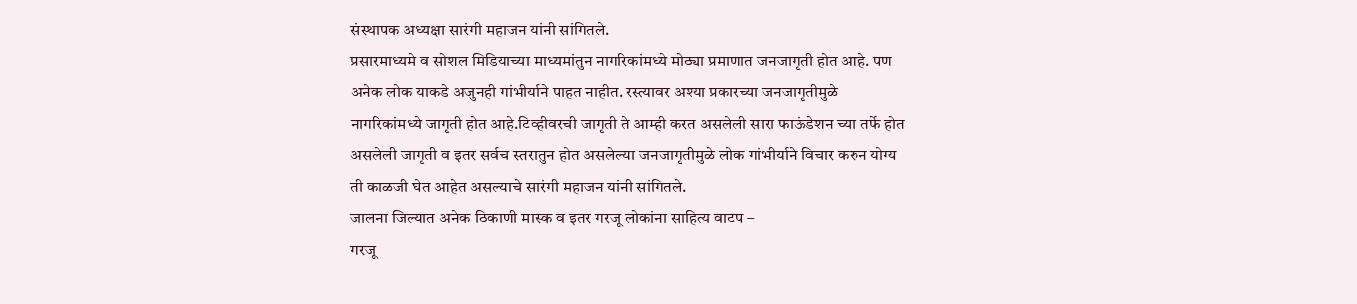संस्थापक अध्यक्षा सारंगी महाजन यांनी सांगितले.
प्रसारमाध्यमे व सोशल मिडियाच्या माध्यमांतुन नागरिकांमध्ये मोठ्या प्रमाणात जनजागृती होत आहे. पण अनेक लोक याकडे अजुनही गांभीर्याने पाहत नाहीत. रस्त्यावर अश्या प्रकारच्या जनजागृतीमुळे नागरिकांमध्ये जागृती होत आहे.टिव्हीवरची जागृती ते आम्ही करत असलेली सारा फाऊंडेशन च्या तर्फे होत असलेली जागृती व इतर सर्वच स्तरातुन होत असलेल्या जनजागृतीमुळे लोक गांभीर्याने विचार करुन योग्य ती काळजी घेत आहेत असल्याचे सारंगी महाजन यांनी सांगितले.
जालना जिल्यात अनेक ठिकाणी मास्क व इतर गरजू लोकांना साहित्य वाटप –
गरजू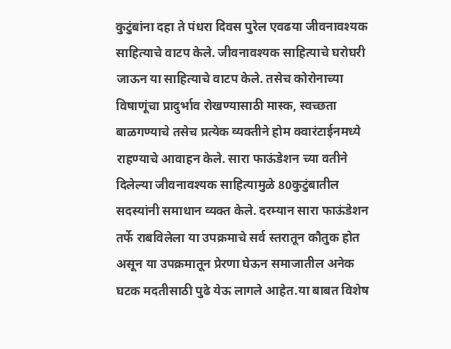कुटुंबांना दहा ते पंधरा दिवस पुरेल एवढया जीवनावश्यक साहित्याचे वाटप केले. जीवनावश्यक साहित्याचे घरोघरी जाऊन या साहित्याचे वाटप केले. तसेच कोरोनाच्या विषाणूंचा प्रादुर्भाव रोखण्यासाठी मास्क, स्वच्छता बाळगण्याचे तसेच प्रत्येक व्यक्तीने होम क्वारंटाईनमध्ये राहण्याचे आवाहन केले. सारा फाऊंडेशन च्या वतीने दिलेल्या जीवनावश्यक साहित्यामुळे 80कुटुंबातील सदस्यांनी समाधान व्यक्त केले. दरम्यान सारा फाऊंडेशन तर्फे राबविलेला या उपक्रमाचे सर्व स्तरातून कौतुक होत असून या उपक्रमातून प्रेरणा घेऊन समाजातील अनेक घटक मदतीसाठी पुढे येऊ लागले आहेत.या बाबत विशेष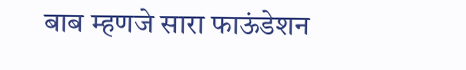बाब म्हणजे सारा फाऊंडेशन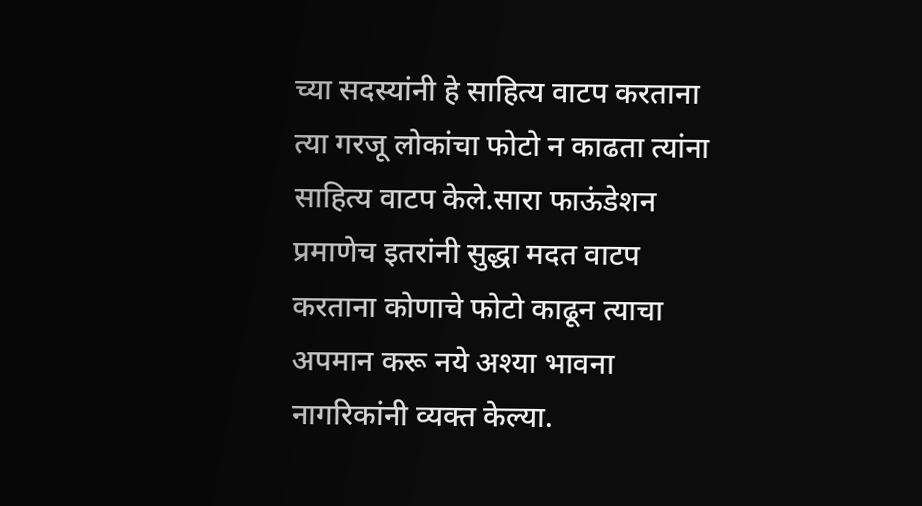च्या सदस्यांनी हे साहित्य वाटप करताना त्या गरजू लोकांचा फोटो न काढता त्यांना साहित्य वाटप केले.सारा फाऊंडेशन प्रमाणेच इतरांनी सुद्धा मदत वाटप करताना कोणाचे फोटो काढून त्याचा अपमान करू नये अश्या भावना नागरिकांनी व्यक्त केल्या.